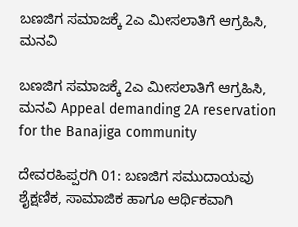ಬಣಜಿಗ ಸಮಾಜಕ್ಕೆ 2ಎ ಮೀಸಲಾತಿಗೆ ಆಗ್ರಹಿಸಿ, ಮನವಿ

ಬಣಜಿಗ ಸಮಾಜಕ್ಕೆ 2ಎ ಮೀಸಲಾತಿಗೆ ಆಗ್ರಹಿಸಿ, ಮನವಿ Appeal demanding 2A reservation for the Banajiga community

ದೇವರಹಿಪ್ಪರಗಿ 01: ಬಣಜಿಗ ಸಮುದಾಯವು ಶೈಕ್ಷಣಿಕ, ಸಾಮಾಜಿಕ ಹಾಗೂ ಆರ್ಥಿಕವಾಗಿ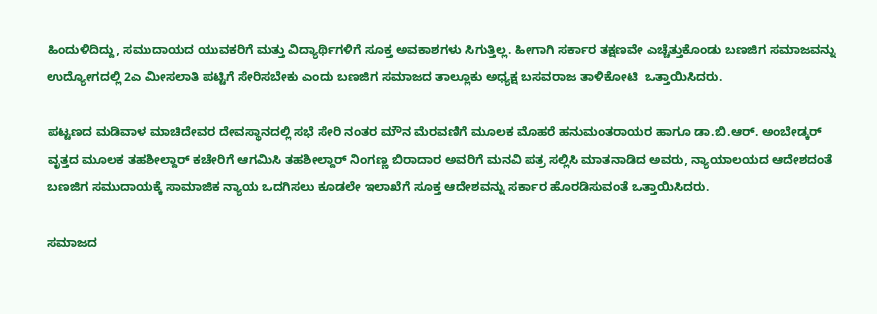ಹಿಂದುಳಿದಿದ್ದು, ಸಮುದಾಯದ ಯುವಕರಿಗೆ ಮತ್ತು ವಿದ್ಯಾರ್ಥಿಗಳಿಗೆ ಸೂಕ್ತ ಅವಕಾಶಗಳು ಸಿಗುತ್ತಿಲ್ಲ. ಹೀಗಾಗಿ ಸರ್ಕಾರ ತಕ್ಷಣವೇ ಎಚ್ಚೆತ್ತುಕೊಂಡು ಬಣಜಿಗ ಸಮಾಜವನ್ನು ಉದ್ಯೋಗದಲ್ಲಿ 2ಎ ಮೀಸಲಾತಿ ಪಟ್ಟಿಗೆ ಸೇರಿಸಬೇಕು ಎಂದು ಬಣಜಿಗ ಸಮಾಜದ ತಾಲ್ಲೂಕು ಅಧ್ಯಕ್ಷ ಬಸವರಾಜ ತಾಳಿಕೋಟಿ  ಒತ್ತಾಯಿಸಿದರು.

ಪಟ್ಟಣದ ಮಡಿವಾಳ ಮಾಚಿದೇವರ ದೇವಸ್ಥಾನದಲ್ಲಿ ಸಭೆ ಸೇರಿ ನಂತರ ಮೌನ ಮೆರವಣಿಗೆ ಮೂಲಕ ಮೊಹರೆ ಹನುಮಂತರಾಯರ ಹಾಗೂ ಡಾ.ಬಿ.ಆರ್‌. ಅಂಬೇಡ್ಕರ್ ವೃತ್ತದ ಮೂಲಕ ತಹಶೀಲ್ದಾರ್ ಕಚೇರಿಗೆ ಆಗಮಿಸಿ ತಹಶೀಲ್ದಾರ್ ನಿಂಗಣ್ಣ ಬಿರಾದಾರ ಅವರಿಗೆ ಮನವಿ ಪತ್ರ ಸಲ್ಲಿಸಿ ಮಾತನಾಡಿದ ಅವರು, ನ್ಯಾಯಾಲಯದ ಆದೇಶದಂತೆ ಬಣಜಿಗ ಸಮುದಾಯಕ್ಕೆ ಸಾಮಾಜಿಕ ನ್ಯಾಯ ಒದಗಿಸಲು ಕೂಡಲೇ ಇಲಾಖೆಗೆ ಸೂಕ್ತ ಆದೇಶವನ್ನು ಸರ್ಕಾರ ಹೊರಡಿಸುವಂತೆ ಒತ್ತಾಯಿಸಿದರು.

ಸಮಾಜದ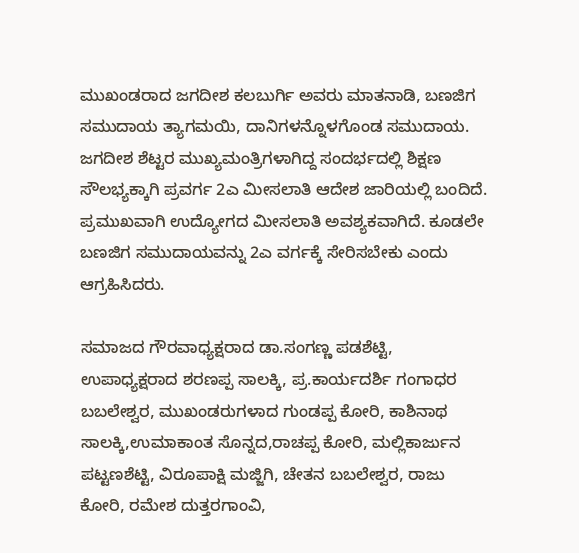ಮುಖಂಡರಾದ ಜಗದೀಶ ಕಲಬುರ್ಗಿ ಅವರು ಮಾತನಾಡಿ, ಬಣಜಿಗ ಸಮುದಾಯ ತ್ಯಾಗಮಯಿ, ದಾನಿಗಳನ್ನೊಳಗೊಂಡ ಸಮುದಾಯ. ಜಗದೀಶ ಶೆಟ್ಟರ ಮುಖ್ಯಮಂತ್ರಿಗಳಾಗಿದ್ದ ಸಂದರ್ಭದಲ್ಲಿ ಶಿಕ್ಷಣ ಸೌಲಭ್ಯಕ್ಕಾಗಿ ಪ್ರವರ್ಗ 2ಎ ಮೀಸಲಾತಿ ಆದೇಶ ಜಾರಿಯಲ್ಲಿ ಬಂದಿದೆ. ಪ್ರಮುಖವಾಗಿ ಉದ್ಯೋಗದ ಮೀಸಲಾತಿ ಅವಶ್ಯಕವಾಗಿದೆ. ಕೂಡಲೇ ಬಣಜಿಗ ಸಮುದಾಯವನ್ನು 2ಎ ವರ್ಗಕ್ಕೆ ಸೇರಿಸಬೇಕು ಎಂದು ಆಗ್ರಹಿಸಿದರು.

ಸಮಾಜದ ಗೌರವಾಧ್ಯಕ್ಷರಾದ ಡಾ.ಸಂಗಣ್ಣ ಪಡಶೆಟ್ಟಿ, ಉಪಾಧ್ಯಕ್ಷರಾದ ಶರಣಪ್ಪ ಸಾಲಕ್ಕಿ, ಪ್ರ.ಕಾರ್ಯದರ್ಶಿ ಗಂಗಾಧರ  ಬಬಲೇಶ್ವರ, ಮುಖಂಡರುಗಳಾದ ಗುಂಡಪ್ಪ ಕೋರಿ, ಕಾಶಿನಾಥ ಸಾಲಕ್ಕಿ,ಉಮಾಕಾಂತ ಸೊನ್ನದ,ರಾಚಪ್ಪ ಕೋರಿ, ಮಲ್ಲಿಕಾರ್ಜುನ ಪಟ್ಟಣಶೆಟ್ಟಿ, ವಿರೂಪಾಕ್ಷಿ ಮಜ್ಜಿಗಿ, ಚೇತನ ಬಬಲೇಶ್ವರ, ರಾಜು ಕೋರಿ, ರಮೇಶ ದುತ್ತರಗಾಂವಿ,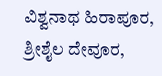ವಿಶ್ವನಾಥ ಹಿರಾಪೂರ, ಶ್ರೀಶೈಲ ದೇವೂರ,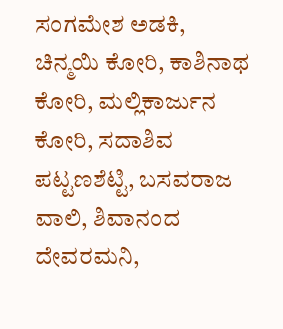ಸಂಗಮೇಶ ಅಡಕಿ, ಚಿನ್ಮಯಿ ಕೋರಿ, ಕಾಶಿನಾಥ ಕೋರಿ, ಮಲ್ಲಿಕಾರ್ಜುನ ಕೋರಿ, ಸದಾಶಿವ ಪಟ್ಟಣಶೆಟ್ಟಿ, ಬಸವರಾಜ ವಾಲಿ, ಶಿವಾನಂದ ದೇವರಮನಿ,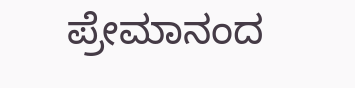ಪ್ರೇಮಾನಂದ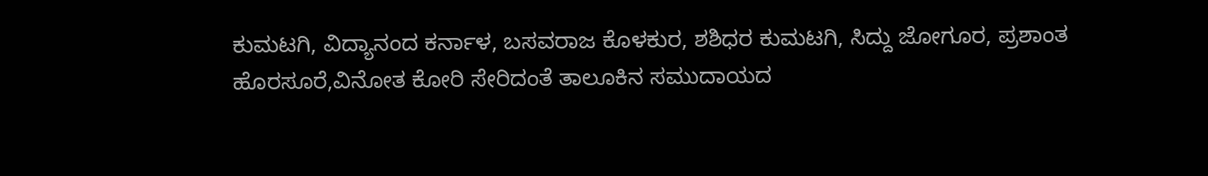ಕುಮಟಗಿ, ವಿದ್ಯಾನಂದ ಕರ್ನಾಳ, ಬಸವರಾಜ ಕೊಳಕುರ, ಶಶಿಧರ ಕುಮಟಗಿ, ಸಿದ್ದು ಜೋಗೂರ, ಪ್ರಶಾಂತ ಹೊರಸೂರೆ,ವಿನೋತ ಕೋರಿ ಸೇರಿದಂತೆ ತಾಲೂಕಿನ ಸಮುದಾಯದ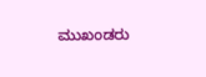ಮುಖಂಡರು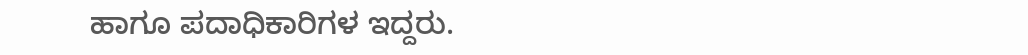ಹಾಗೂ ಪದಾಧಿಕಾರಿಗಳ ಇದ್ದರು.